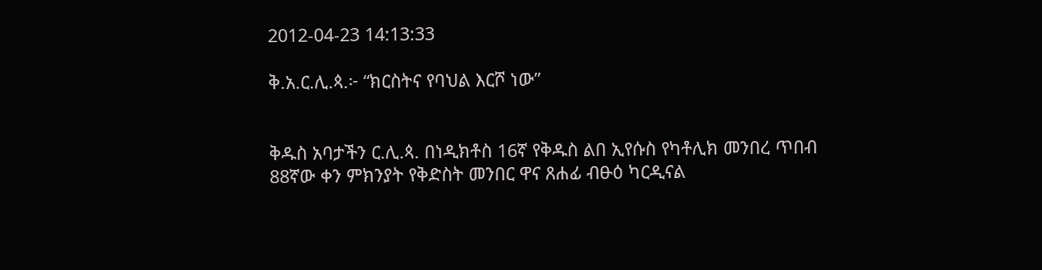2012-04-23 14:13:33

ቅ.አ.ር.ሊ.ጳ.፦ “ክርስትና የባህል እርሾ ነው”


ቅዱስ አባታችን ር.ሊ.ጳ. በነዲክቶስ 16ኛ የቅዱስ ልበ ኢየሱስ የካቶሊክ መንበረ ጥበብ 88ኛው ቀን ምክንያት የቅድስት መንበር ዋና ጸሐፊ ብፁዕ ካርዲናል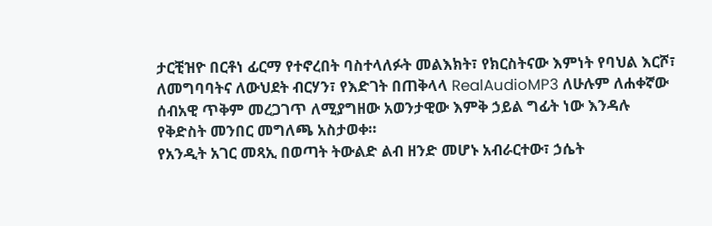ታርቺዝዮ በርቶነ ፊርማ የተኖረበት ባስተላለፉት መልእክት፣ የክርስትናው እምነት የባህል እርሾ፣ ለመግባባትና ለውህደት ብርሃን፣ የእድገት በጠቅላላ RealAudioMP3 ለሁሉም ለሐቀኛው ሰብአዊ ጥቅም መረጋገጥ ለሚያግዘው አወንታዊው እምቅ ኃይል ግፊት ነው እንዳሉ የቅድስት መንበር መግለጫ አስታወቀ።
የአንዲት አገር መጻኢ በወጣት ትውልድ ልብ ዘንድ መሆኑ አብራርተው፣ ኃሴት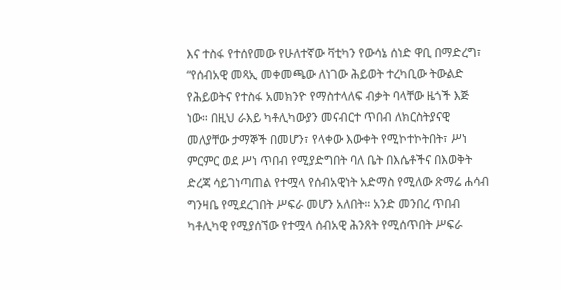እና ተስፋ የተሰየመው የሁለተኛው ቫቲካን የውሳኔ ሰነድ ዋቢ በማድረግ፣ “የሰብአዊ መጻኢ መቀመጫው ለነገው ሕይወት ተረካቢው ትውልድ የሕይወትና የተስፋ አመክንዮ የማስተላለፍ ብቃት ባላቸው ዜጎች እጅ ነው። በዚህ ራእይ ካቶሊካውያን መናብርተ ጥበብ ለክርስትያናዊ መለያቸው ታማኞች በመሆን፣ የላቀው እውቀት የሚኮተኮትበት፣ ሥነ ምርምር ወደ ሥነ ጥበብ የሚያድግበት ባለ ቤት በእሴቶችና በእወቅት ድረጃ ሳይገነጣጠል የተሟላ የሰብአዊነት አድማስ የሚለው ጽማሬ ሐሳብ ግንዛቤ የሚደረገበት ሥፍራ መሆን አለበት። አንድ መንበረ ጥበብ ካቶሊካዊ የሚያሰኘው የተሟላ ሰብአዊ ሕንጸት የሚሰጥበት ሥፍራ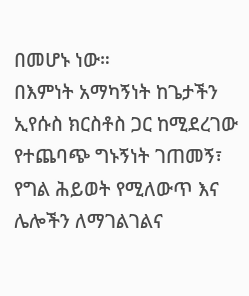በመሆኑ ነው።
በእምነት አማካኝነት ከጌታችን ኢየሱስ ክርስቶስ ጋር ከሚደረገው የተጨባጭ ግኑኝነት ገጠመኝ፣ የግል ሕይወት የሚለውጥ እና ሌሎችን ለማገልገልና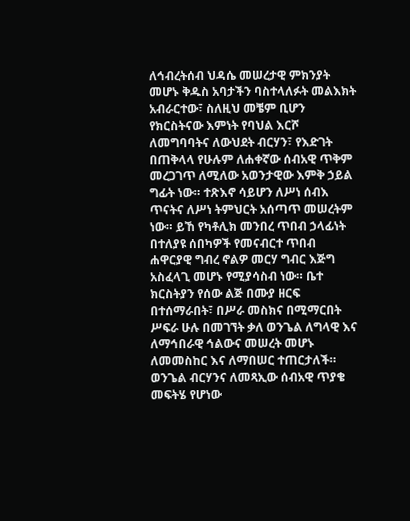ለኅብረትሰብ ህዳሴ መሠረታዊ ምክንያት መሆኑ ቅዱስ አባታችን ባስተላለፉት መልእክት አብራርተው፣ ስለዚህ መቼም ቢሆን የክርስትናው እምነት የባህል እርሾ ለመግባባትና ለውህደት ብርሃን፣ የእድገት በጠቅላላ የሁሉም ለሐቀኛው ሰብአዊ ጥቅም መረጋገጥ ለሚለው አወንታዊው እምቅ ኃይል ግፊት ነው። ተጽእኖ ሳይሆን ለሥነ ሰብእ ጥናትና ለሥነ ትምህርት አሰጣጥ መሠረትም ነው። ይኸ የካቶሊክ መንበረ ጥበብ ኃላፊነት በተለያዩ ሰበካዎች የመናብርተ ጥበብ ሐዋርያዊ ግብረ ኖልዎ መርሃ ግብር እጅግ አስፈላጊ መሆኑ የሚያሳስብ ነው። ቤተ ክርስትያን የሰው ልጅ በሙያ ዘርፍ በተሰማራበት፣ በሥራ መስክና በሚማርበት ሥፍራ ሁሉ በመገኘት ቃለ ወንጌል ለግላዊ እና ለማኅበራዊ ኅልውና መሠረት መሆኑ ለመመስከር እና ለማበሠር ተጠርታለች። ወንጌል ብርሃንና ለመጻኢው ሰብአዊ ጥያቄ መፍትሄ የሆነው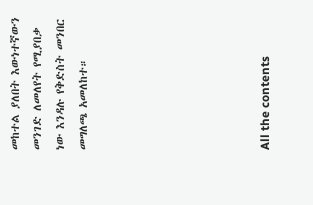መከተል ያለበት እውነተኛውን መንገድ ለመለየት የሚያበቃ ነው እንዳሉ የቅድስት መንበር መግለጫ አመለከተ።







All the contents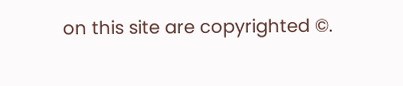on this site are copyrighted ©.